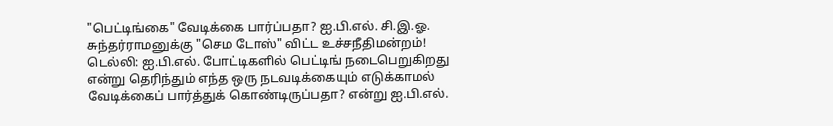"பெட்டிங்கை" வேடிக்கை பார்ப்பதா? ஐ.பி.எல். சி.இ.ஓ. சுந்தர்ராமனுக்கு "செம டோஸ்" விட்ட உச்சநீதிமன்றம்!
டெல்லி: ஐ.பி.எல். போட்டிகளில் பெட்டிங் நடைபெறுகிறது என்று தெரிந்தும் எந்த ஒரு நடவடிக்கையும் எடுக்காமல் வேடிக்கைப் பார்த்துக் கொண்டிருப்பதா? என்று ஐ.பி.எல்.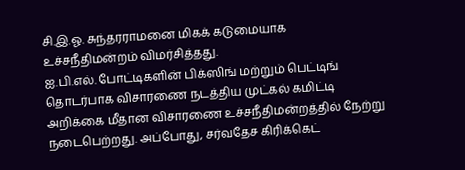சி.இ.ஓ. சுந்தரராமனை மிகக் கடுமையாக உச்சநீதிமன்றம் விமர்சித்தது.
ஐ.பி.எல். போட்டிகளின் பிக்ஸிங் மற்றும் பெட்டிங் தொடர்பாக விசாரணை நடத்திய முட்கல் கமிட்டி அறிக்கை மீதான விசாரணை உச்சநீதிமன்றத்தில் நேற்று நடைபெற்றது. அப்போது, சர்வதேச கிரிக்கெட்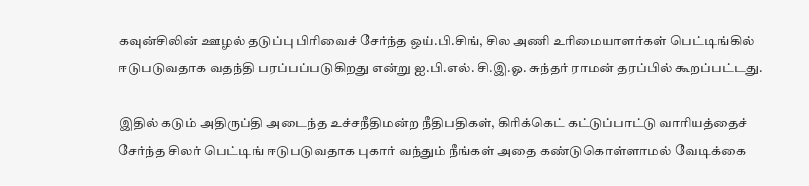கவுன்சிலின் ஊழல் தடுப்பு பிரிவைச் சேர்ந்த ஒய்.பி.சிங், சில அணி உரிமையாளர்கள் பெட்டிங்கில் ஈடுபடுவதாக வதந்தி பரப்பப்படுகிறது என்று ஐ.பி.எல். சி.இ.ஓ. சுந்தர் ராமன் தரப்பில் கூறப்பட்டது.

இதில் கடும் அதிருப்தி அடைந்த உச்சநீதிமன்ற நீதிபதிகள், கிரிக்கெட் கட்டுப்பாட்டு வாரியத்தைச் சேர்ந்த சிலர் பெட்டிங் ஈடுபடுவதாக புகார் வந்தும் நீங்கள் அதை கண்டுகொள்ளாமல் வேடிக்கை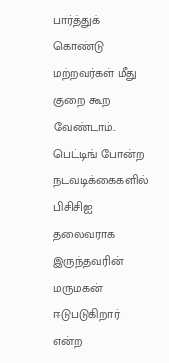பார்த்துக் கொண்டு மற்றவர்கள் மீது குறை கூற வேண்டாம்.. பெட்டிங் போன்ற நடவடிக்கைகளில் பிசிசிஐ தலைவராக இருந்தவரின் மருமகன் ஈடுபடுகிறார் என்ற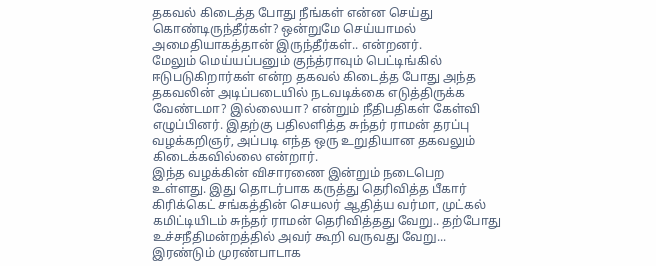தகவல் கிடைத்த போது நீங்கள் என்ன செய்து கொண்டிருந்தீர்கள்? ஒன்றுமே செய்யாமல் அமைதியாகத்தான் இருந்தீர்கள்.. என்றனர்.
மேலும் மெய்யப்பனும் குந்த்ராவும் பெட்டிங்கில் ஈடுபடுகிறார்கள் என்ற தகவல் கிடைத்த போது அந்த தகவலின் அடிப்படையில் நடவடிக்கை எடுத்திருக்க வேண்டமா? இல்லையா? என்றும் நீதிபதிகள் கேள்வி எழுப்பினர். இதற்கு பதிலளித்த சுந்தர் ராமன் தரப்பு வழக்கறிஞர், அப்படி எந்த ஒரு உறுதியான தகவலும் கிடைக்கவில்லை என்றார்.
இந்த வழக்கின் விசாரணை இன்றும் நடைபெற உள்ளது. இது தொடர்பாக கருத்து தெரிவித்த பீகார் கிரிக்கெட் சங்கத்தின் செயலர் ஆதித்ய வர்மா, முட்கல் கமிட்டியிடம் சுந்தர் ராமன் தெரிவித்தது வேறு.. தற்போது உச்சநீதிமன்றத்தில் அவர் கூறி வருவது வேறு... இரண்டும் முரண்பாடாக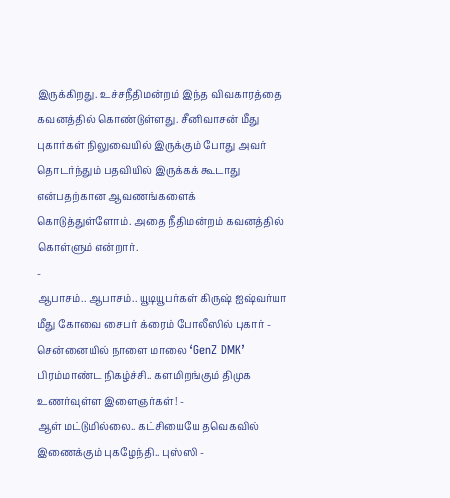இருக்கிறது. உச்சநீதிமன்றம் இந்த விவகாரத்தை கவனத்தில் கொண்டுள்ளது. சீனிவாசன் மீது புகார்கள் நிலுவையில் இருக்கும் போது அவர் தொடர்ந்தும் பதவியில் இருக்கக் கூடாது என்பதற்கான ஆவணங்களைக் கொடுத்துள்ளோம். அதை நீதிமன்றம் கவனத்தில் கொள்ளும் என்றார்.
-
ஆபாசம்.. ஆபாசம்.. யூடியூபர்கள் கிருஷ் ஐஷ்வர்யா மீது கோவை சைபர் க்ரைம் போலீஸில் புகார் -
சென்னையில் நாளை மாலை ‘GenZ DMK’ பிரம்மாண்ட நிகழ்ச்சி.. களமிறங்கும் திமுக உணர்வுள்ள இளைஞர்கள்! -
ஆள் மட்டுமில்லை.. கட்சியையே தவெகவில் இணைக்கும் புகழேந்தி.. புஸ்ஸி -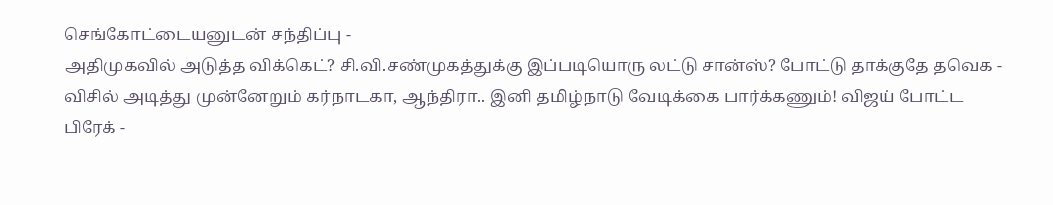செங்கோட்டையனுடன் சந்திப்பு -
அதிமுகவில் அடுத்த விக்கெட்? சி.வி.சண்முகத்துக்கு இப்படியொரு லட்டு சான்ஸ்? போட்டு தாக்குதே தவெக -
விசில் அடித்து முன்னேறும் கர்நாடகா, ஆந்திரா.. இனி தமிழ்நாடு வேடிக்கை பார்க்கணும்! விஜய் போட்ட பிரேக் -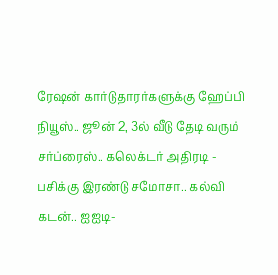ரேஷன் கார்டுதாரர்களுக்கு ஹேப்பி நியூஸ்.. ஜூன் 2, 3ல் வீடு தேடி வரும் சர்ப்ரைஸ்.. கலெக்டர் அதிரடி -
பசிக்கு இரண்டு சமோசா.. கல்வி கடன்.. ஐஐடி-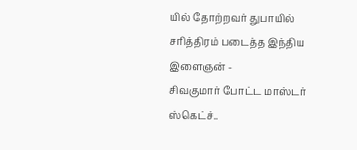யில் தோற்றவர் துபாயில் சரித்திரம் படைத்த இந்திய இளைஞன் -
சிவகுமார் போட்ட மாஸ்டர் ஸ்கெட்ச்..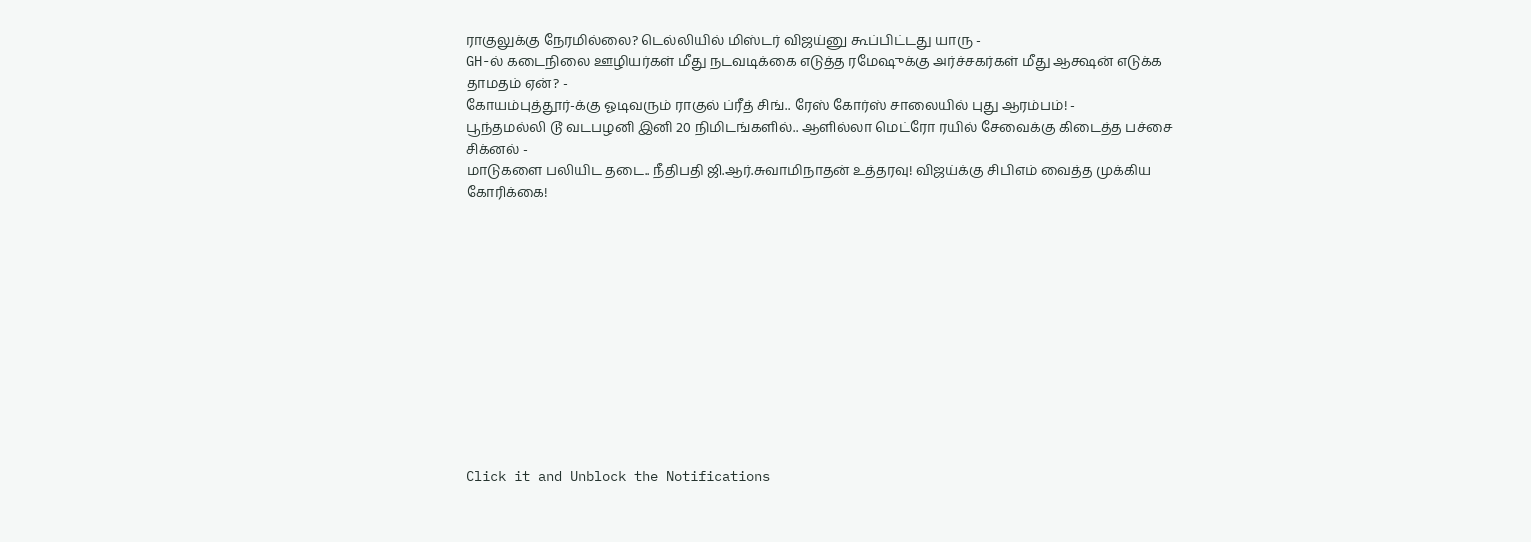ராகுலுக்கு நேரமில்லை? டெல்லியில் மிஸ்டர் விஜய்னு கூப்பிட்டது யாரு -
GH-ல் கடைநிலை ஊழியர்கள் மீது நடவடிக்கை எடுத்த ரமேஷுக்கு அர்ச்சகர்கள் மீது ஆக்ஷன் எடுக்க தாமதம் ஏன்? -
கோயம்புத்தூர்-க்கு ஓடிவரும் ராகுல் ப்ரீத் சிங்.. ரேஸ் கோர்ஸ் சாலையில் புது ஆரம்பம்! -
பூந்தமல்லி டூ வடபழனி இனி 20 நிமிடங்களில்.. ஆளில்லா மெட்ரோ ரயில் சேவைக்கு கிடைத்த பச்சை சிக்னல் -
மாடுகளை பலியிட தடை.. நீதிபதி ஜி.ஆர்.சுவாமிநாதன் உத்தரவு! விஜய்க்கு சிபிஎம் வைத்த முக்கிய கோரிக்கை!












Click it and Unblock the Notifications